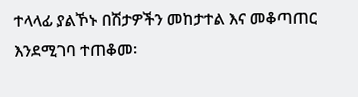ተላላፊ ያልኾኑ በሽታዎችን መከታተል እና መቆጣጠር እንደሚገባ ተጠቆመ፡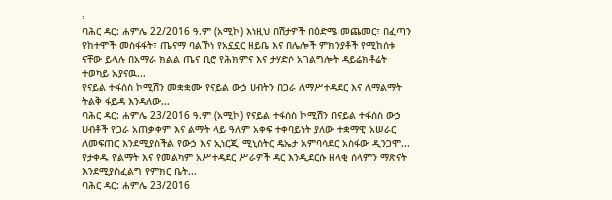፡
ባሕር ዳር: ሐምሌ 22/2016 ዓ.ም (አሚኮ) እነዚህ በሽታዎች በዕድሜ መጨመር፣ በፈጣን የከተሞች መስፋፋት፣ ጤናማ ባልኾነ የአኗኗር ዘይቤ እና በሌሎች ምክንያቶች የሚከሰቱ ናቸው ይላሉ በአማራ ክልል ጤና ቢሮ የሕክምና እና ታሃድሶ አገልግሎት ዳይሬክቶሬት ተወካይ አያናዉ...
የናይል ተፋሰስ ኮሚሽን መቋቋሙ የናይል ውኃ ሀብትን በጋራ ለማሥተዳደር እና ለማልማት ትልቅ ፋይዳ እንዳለው...
ባሕር ዳር: ሐምሌ 23/2016 ዓ.ም (አሚኮ) የናይል ተፋሰስ ኮሚሽን በናይል ተፋሰስ ውኃ ሀብቶች የጋራ አጠቃቀም እና ልማት ላይ ዓለም አቀፍ ተቀባይነት ያለው ተቋማዊ አሠራር ለመፍጠር እንደሚያስችል የውኃ እና ኢነርጂ ሚኒስትር ዴኤታ አምባሳደር አስፋው ዲንጋሞ...
የታቀዱ የልማት እና የመልካም አሥተዳደር ሥራዎች ዳር እንዲደርሱ ዘላቂ ሰላምን ማጽናት እንደሚያስፈልግ የምክር ቤት...
ባሕር ዳር: ሐምሌ 23/2016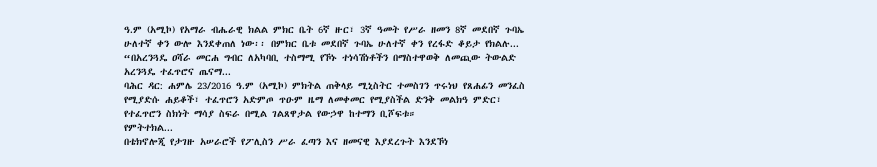ዓ.ም (አሚኮ) የአማራ ብሔራዊ ክልል ምክር ቤት 6ኛ ዙር፣ 3ኛ ዓመት የሥራ ዘመን 8ኛ መደበኛ ጉባኤ ሁለተኛ ቀን ውሎ እንደቀጠለ ነው፡፡ በምክር ቤቱ መደበኛ ጉባኤ ሁለተኛ ቀን የረፋድ ቆይታ የክልሉ...
“በአረንጓዴ ዐሻራ መርሐ ግብር ለአካባቢ ተስማሚ የኾኑ ተነሳሽነቶችን በማስተዋወቅ ለመጪው ትውልድ አረንጓዴ ተፈጥሮና ጤናማ...
ባሕር ዳር: ሐምሌ 23/2016 ዓ.ም (አሚኮ) ምክትል ጠቅላይ ሚኒስትር ተመስገን ጥሩነህ የጸሐፊን መንፈስ የሚያድሱ ሐይቆች፣ ተፈጥሮን አድምጦ ጥዑም ዜማ ለመቀመር የሚያስችል ድንቅ መልክዓ ምድር፣ የተፈጥሮን ስክነት ማሳያ ስፍራ በሚል ገልጸዋታል የውኃዋ ከተማን ቢሾፍቱ።
የምትተክል...
በቴክኖሎጂ የታገዙ አሠራሮች የፖሊስን ሥራ ፈጣን እና ዘመናዊ እያደረጉት እንደኾነ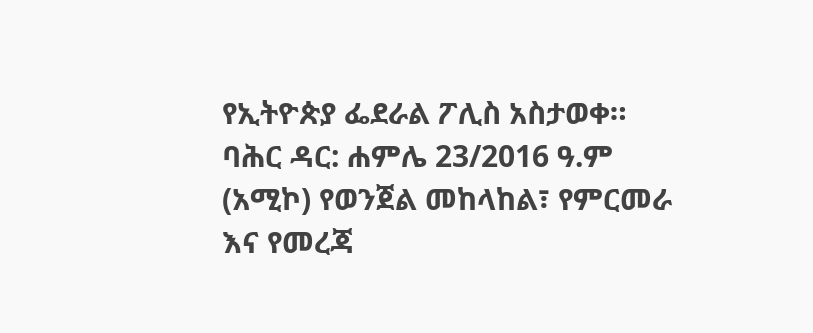የኢትዮጵያ ፌደራል ፖሊስ አስታወቀ።
ባሕር ዳር: ሐምሌ 23/2016 ዓ.ም (አሚኮ) የወንጀል መከላከል፣ የምርመራ እና የመረጃ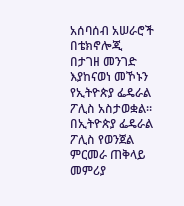አሰባሰብ አሠራሮች በቴክኖሎጂ በታገዘ መንገድ እያከናወነ መኾኑን የኢትዮጵያ ፌዴራል ፖሊስ አስታወቋል።
በኢትዮጵያ ፌዴራል ፖሊስ የወንጀል ምርመራ ጠቅላይ መምሪያ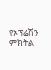የኦፕሬሽን ምክትል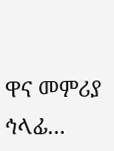ዋና መምሪያ ኅላፊ...